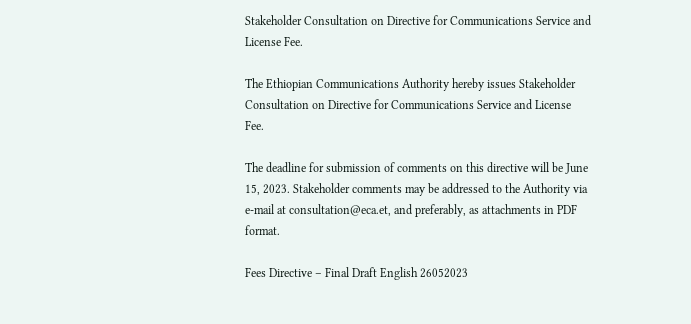Stakeholder Consultation on Directive for Communications Service and License Fee.

The Ethiopian Communications Authority hereby issues Stakeholder Consultation on Directive for Communications Service and License Fee.

The deadline for submission of comments on this directive will be June 15, 2023. Stakeholder comments may be addressed to the Authority via e-mail at consultation@eca.et, and preferably, as attachments in PDF format.

Fees Directive – Final Draft English 26052023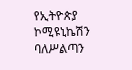የኢትዮጵያ ኮሚዩኒኬሽን ባለሥልጣን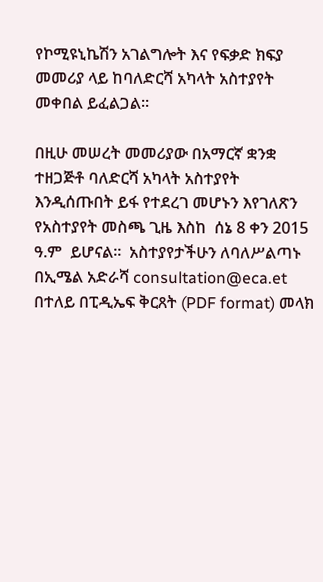የኮሚዩኒኬሽን አገልግሎት እና የፍቃድ ክፍያ መመሪያ ላይ ከባለድርሻ አካላት አስተያየት መቀበል ይፈልጋል።

በዚሁ መሠረት መመሪያው በአማርኛ ቋንቋ ተዘጋጅቶ ባለድርሻ አካላት አስተያየት እንዲሰጡበት ይፋ የተደረገ መሆኑን እየገለጽን የአስተያየት መስጫ ጊዜ እስከ  ሰኔ 8 ቀን 2015 ዓ.ም  ይሆናል።  አስተያየታችሁን ለባለሥልጣኑ በኢሜል አድራሻ consultation@eca.et በተለይ በፒዲኤፍ ቅርጸት (PDF format) መላክ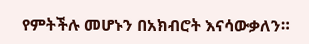የምትችሉ መሆኑን በአክብሮት እናሳውቃለን።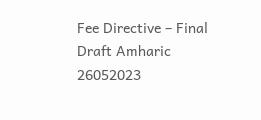Fee Directive – Final Draft Amharic 26052023